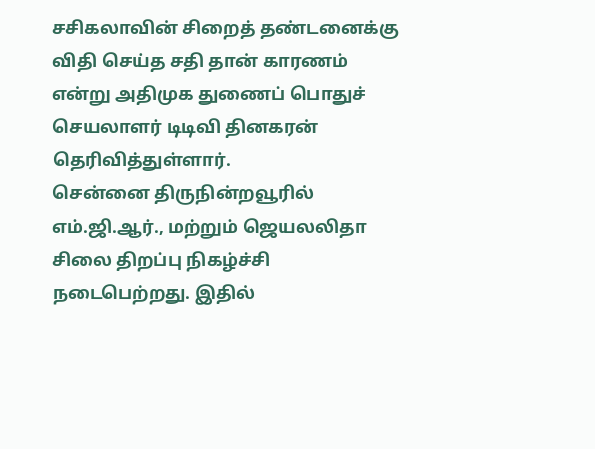சசிகலாவின் சிறைத் தண்டனைக்கு விதி செய்த சதி தான் காரணம் என்று அதிமுக துணைப் பொதுச் செயலாளர் டிடிவி தினகரன் தெரிவித்துள்ளார்.
சென்னை திருநின்றவூரில் எம்.ஜி.ஆர்., மற்றும் ஜெயலலிதா சிலை திறப்பு நிகழ்ச்சி நடைபெற்றது. இதில்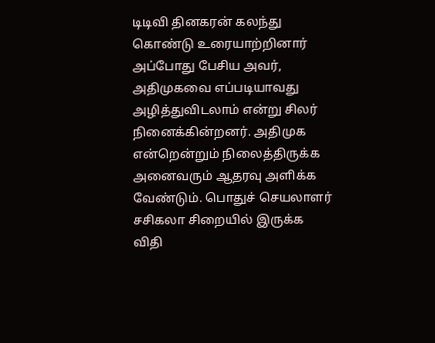டிடிவி தினகரன் கலந்து கொண்டு உரையாற்றினார்
அப்போது பேசிய அவர், அதிமுகவை எப்படியாவது அழித்துவிடலாம் என்று சிலர் நினைக்கின்றனர். அதிமுக என்றென்றும் நிலைத்திருக்க அனைவரும் ஆதரவு அளிக்க வேண்டும். பொதுச் செயலாளர் சசிகலா சிறையில் இருக்க விதி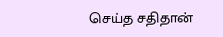செய்த சதிதான்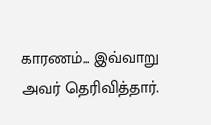காரணம்... இவ்வாறு அவர் தெரிவித்தார்.